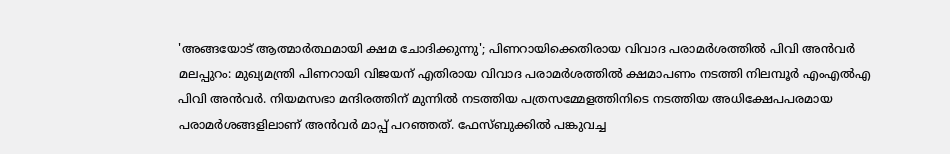'അങ്ങയോട് ആത്മാർത്ഥമായി ക്ഷമ ചോദിക്കുന്നു'; പിണറായിക്കെതിരായ വിവാദ പരാമർശത്തിൽ പിവി അൻവർ
മലപ്പുറം: മുഖ്യമന്ത്രി പിണറായി വിജയന് എതിരായ വിവാദ പരാമർശത്തിൽ ക്ഷമാപണം നടത്തി നിലമ്പൂർ എംഎൽഎ പിവി അൻവർ. നിയമസഭാ മന്ദിരത്തിന് മുന്നിൽ നടത്തിയ പത്രസമ്മേളത്തിനിടെ നടത്തിയ അധിക്ഷേപപരമായ പരാമർശങ്ങളിലാണ് അൻവർ മാപ്പ് പറഞ്ഞത്. ഫേസ്ബുക്കിൽ പങ്കുവച്ച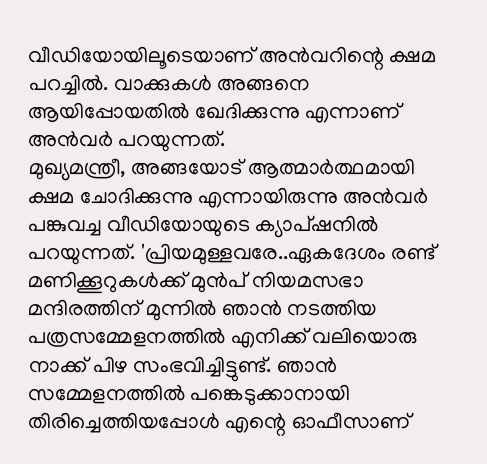വീഡിയോയിലൂടെയാണ് അൻവറിന്റെ ക്ഷമ പറച്ചിൽ. വാക്കുകൾ അങ്ങനെ ആയിപ്പോയതിൽ ഖേദിക്കുന്നു എന്നാണ് അൻവർ പറയുന്നത്.
മുഖ്യമന്ത്രീ, അങ്ങയോട് ആത്മാർത്ഥമായി ക്ഷമ ചോദിക്കുന്നു എന്നായിരുന്നു അൻവർ പങ്കുവച്ച വീഡിയോയുടെ ക്യാപ്ഷനിൽ പറയുന്നത്. 'പ്രിയമുള്ളവരേ..ഏകദേശം രണ്ട് മണിക്കൂറുകൾക്ക് മുൻപ് നിയമസഭാ മന്ദിരത്തിന് മുന്നിൽ ഞാൻ നടത്തിയ പത്രസമ്മേളനത്തിൽ എനിക്ക് വലിയൊരു നാക്ക് പിഴ സംഭവിച്ചിട്ടുണ്ട്. ഞാൻ സമ്മേളനത്തിൽ പങ്കെടുക്കാനായി തിരിച്ചെത്തിയപ്പോൾ എന്റെ ഓഫീസാണ്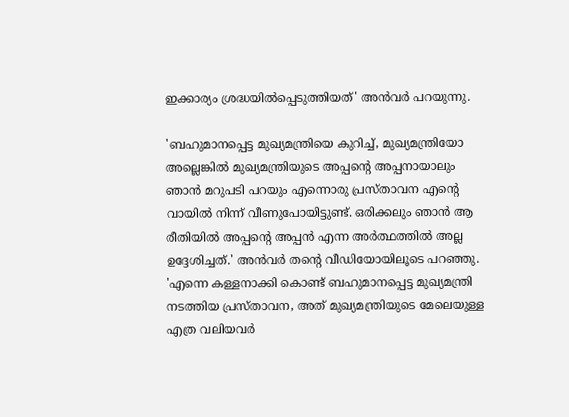ഇക്കാര്യം ശ്രദ്ധയിൽപ്പെടുത്തിയത്' അൻവർ പറയുന്നു.

'ബഹുമാനപ്പെട്ട മുഖ്യമന്ത്രിയെ കുറിച്ച്, മുഖ്യമന്ത്രിയോ അല്ലെങ്കിൽ മുഖ്യമന്ത്രിയുടെ അപ്പന്റെ അപ്പനായാലും ഞാൻ മറുപടി പറയും എന്നൊരു പ്രസ്താവന എന്റെ വായിൽ നിന്ന് വീണുപോയിട്ടുണ്ട്. ഒരിക്കലും ഞാൻ ആ രീതിയിൽ അപ്പന്റെ അപ്പൻ എന്ന അർത്ഥത്തിൽ അല്ല ഉദ്ദേശിച്ചത്.' അൻവർ തന്റെ വീഡിയോയിലൂടെ പറഞ്ഞു.
'എന്നെ കള്ളനാക്കി കൊണ്ട് ബഹുമാനപ്പെട്ട മുഖ്യമന്ത്രി നടത്തിയ പ്രസ്താവന, അത് മുഖ്യമന്ത്രിയുടെ മേലെയുള്ള എത്ര വലിയവർ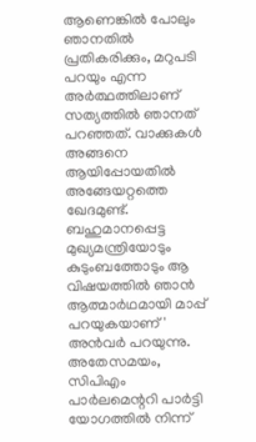ആണെങ്കിൽ പോലും ഞാനതിൽ പ്രതികരിക്കും, മറുപടി പറയും എന്ന അർത്ഥത്തിലാണ് സത്യത്തിൽ ഞാനത് പറഞ്ഞത്. വാക്കുകൾ അങ്ങനെ ആയിപ്പോയതിൽ അങ്ങേയറ്റത്തെ ഖേദമുണ്ട്. ബഹുമാനപ്പെട്ട മുഖ്യമന്ത്രിയോടും കുടുംബത്തോടും ആ വിഷയത്തിൽ ഞാൻ ആത്മാർഥമായി മാപ്പ് പറയുകയാണ്' അൻവർ പറയുന്നു.
അതേസമയം, സിപിഎം പാർലമെന്ററി പാർട്ടി യോഗത്തിൽ നിന്ന്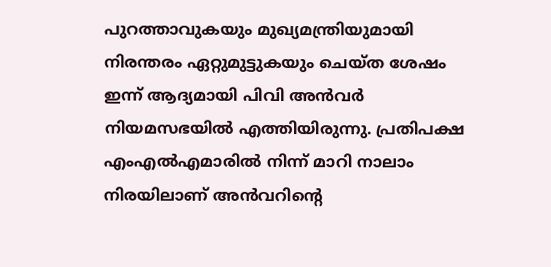പുറത്താവുകയും മുഖ്യമന്ത്രിയുമായി നിരന്തരം ഏറ്റുമുട്ടുകയും ചെയ്ത ശേഷം ഇന്ന് ആദ്യമായി പിവി അൻവർ നിയമസഭയിൽ എത്തിയിരുന്നു. പ്രതിപക്ഷ എംഎൽഎമാരിൽ നിന്ന് മാറി നാലാം നിരയിലാണ് അൻവറിന്റെ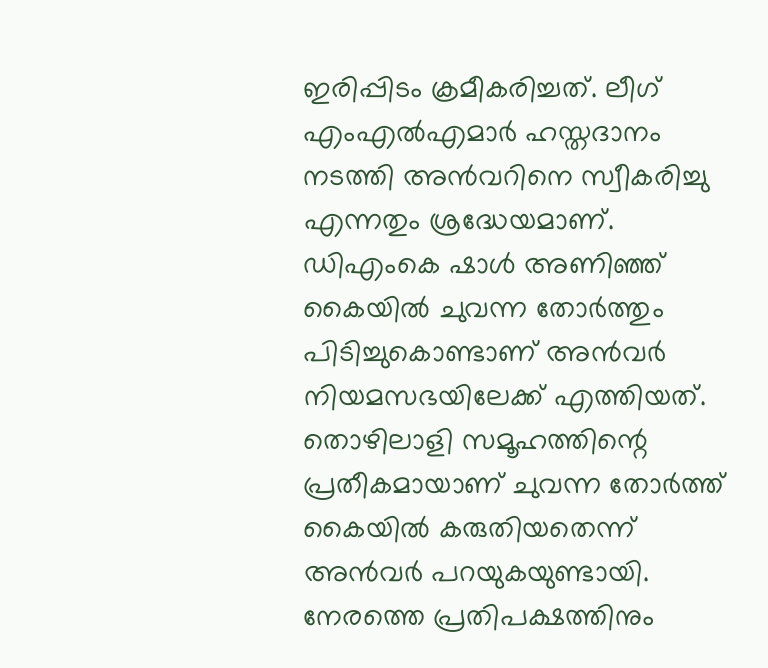ഇരിപ്പിടം ക്രമീകരിച്ചത്. ലീഗ് എംഎൽഎമാർ ഹസ്തദാനം നടത്തി അൻവറിനെ സ്വീകരിച്ചു എന്നതും ശ്രദ്ധേയമാണ്.
ഡിഎംകെ ഷാൾ അണിഞ്ഞ് കൈയിൽ ചുവന്ന തോർത്തും പിടിച്ചുകൊണ്ടാണ് അൻവർ നിയമസഭയിലേക്ക് എത്തിയത്. തൊഴിലാളി സമൂഹത്തിന്റെ പ്രതീകമായാണ് ചുവന്ന തോർത്ത് കൈയിൽ കരുതിയതെന്ന് അൻവർ പറയുകയുണ്ടായി. നേരത്തെ പ്രതിപക്ഷത്തിനും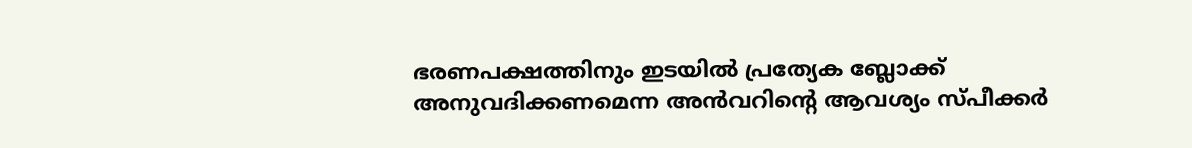ഭരണപക്ഷത്തിനും ഇടയിൽ പ്രത്യേക ബ്ലോക്ക് അനുവദിക്കണമെന്ന അൻവറിന്റെ ആവശ്യം സ്പീക്കർ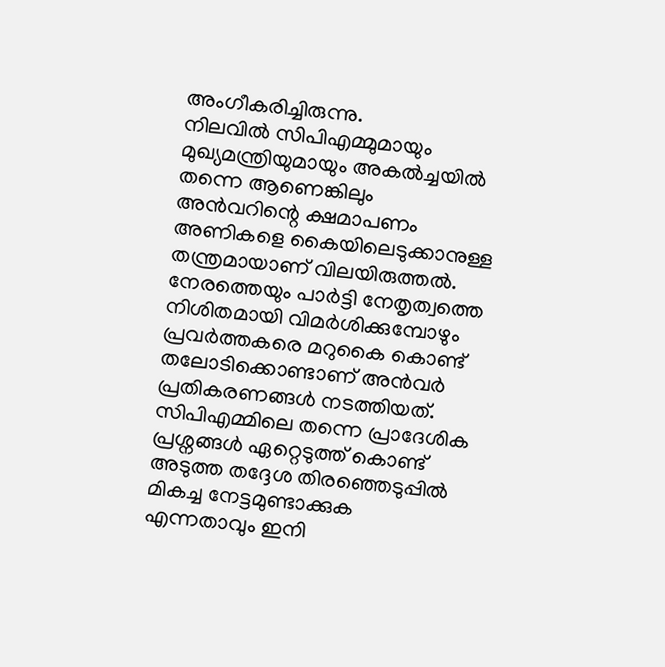അംഗീകരിച്ചിരുന്നു.
നിലവിൽ സിപിഎമ്മുമായും മുഖ്യമന്ത്രിയുമായും അകൽച്ചയിൽ തന്നെ ആണെങ്കിലും അൻവറിന്റെ ക്ഷമാപണം അണികളെ കൈയിലെടുക്കാനുള്ള തന്ത്രമായാണ് വിലയിരുത്തൽ. നേരത്തെയും പാർട്ടി നേതൃത്വത്തെ നിശിതമായി വിമർശിക്കുമ്പോഴും പ്രവർത്തകരെ മറുകൈ കൊണ്ട് തലോടിക്കൊണ്ടാണ് അൻവർ പ്രതികരണങ്ങൾ നടത്തിയത്.
സിപിഎമ്മിലെ തന്നെ പ്രാദേശിക പ്രശ്നങ്ങൾ ഏറ്റെടുത്ത് കൊണ്ട് അടുത്ത തദ്ദേശ തിരഞ്ഞെടുപ്പിൽ മികച്ച നേട്ടമുണ്ടാക്കുക എന്നതാവും ഇനി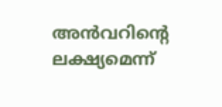അൻവറിന്റെ ലക്ഷ്യമെന്ന്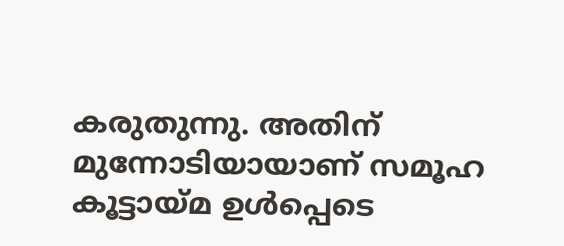കരുതുന്നു. അതിന് മുന്നോടിയായാണ് സമൂഹ കൂട്ടായ്മ ഉൾപ്പെടെ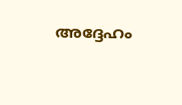അദ്ദേഹം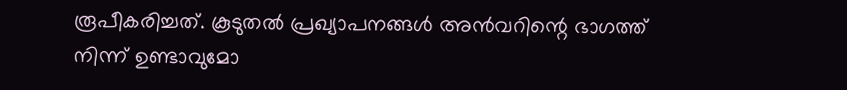രൂപീകരിച്ചത്. കൂടുതൽ പ്രഖ്യാപനങ്ങൾ അൻവറിന്റെ ഭാഗത്ത് നിന്ന് ഉണ്ടാവുമോ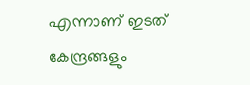എന്നാണ് ഇടത് കേന്ദ്രങ്ങളും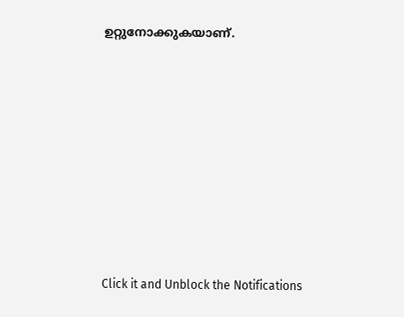ഉറ്റുനോക്കുകയാണ്.












Click it and Unblock the Notifications